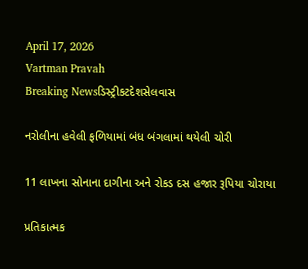April 17, 2026
Vartman Pravah
Breaking Newsડિસ્ટ્રીકટદેશસેલવાસ

નરોલીના હવેલી ફળિયામાં બંધ બંગલામાં થયેલી ચોરી

11 લાખના સોનાના દાગીના અને રોકડ દસ હજાર રૂપિયા ચોરાયા

પ્રતિકાત્મક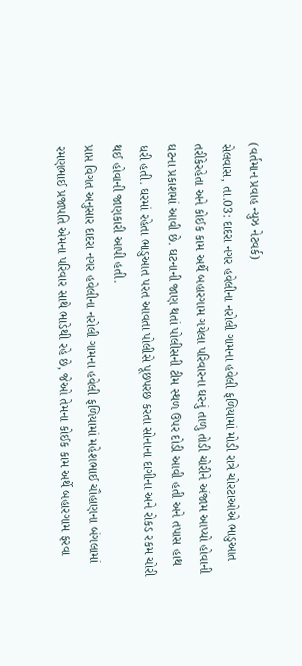(વર્તમાન પ્રવાહ ન્‍યુઝ નેટવર્ક)
સેલવાસ, તા.03: દાદરા નગર હવેલીના નરોલી ગામના હવેલી ફળિયામાં મોડી રાત્રે ચોરટાઓએ ભાડુઆત તરીકેરહેતા અને કોઈક કામ અર્થે બહારગામ ગયેલા પરિવારના ઘરનું તાળુ તોડી ચોરીને અંજામ આપ્‍યો હોવાની ઘટના પ્રકાશમાં આવી છે. ઘટનાની જાણ થતાં પોલીસની ટીમ સ્‍થળ ઉપર દોડી આવી હતી અને તપાસ હાથ ધરી હતી. ઘરમાં રહેતા ભાડુઆત પરત આવતા પોલીસે પૂછપરછ કરતા સોનાના દાગીના અને રોકડ રકમ ચોરી થઈ હોવાની જાણકારી આપી હતી.
પ્રાપ્ત વિગત અનુસાર દાદરા નગર હવેલીના નરોલી ગામના હવેલી ફળિયામાં મહેશભાઈ ચૌહાણના બંગલામાં રમણભાઈ પ્રજાપતિ એમના પરિવાર સાથે ભાડેથી રહે છે, જેઓ તેમના કોઈક કામ અર્થે બહારગામ ફરવા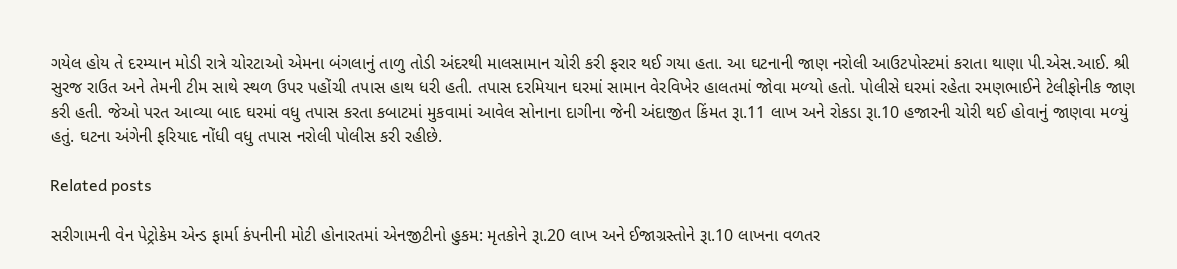ગયેલ હોય તે દરમ્‍યાન મોડી રાત્રે ચોરટાઓ એમના બંગલાનું તાળુ તોડી અંદરથી માલસામાન ચોરી કરી ફરાર થઈ ગયા હતા. આ ઘટનાની જાણ નરોલી આઉટપોસ્‍ટમાં કરાતા થાણા પી.એસ.આઈ. શ્રી સુરજ રાઉત અને તેમની ટીમ સાથે સ્‍થળ ઉપર પહોંચી તપાસ હાથ ધરી હતી. તપાસ દરમિયાન ઘરમાં સામાન વેરવિખેર હાલતમાં જોવા મળ્‍યો હતો. પોલીસે ઘરમાં રહેતા રમણભાઈને ટેલીફોનીક જાણ કરી હતી. જેઓ પરત આવ્‍યા બાદ ઘરમાં વધુ તપાસ કરતા કબાટમાં મુકવામાં આવેલ સોનાના દાગીના જેની અંદાજીત કિંમત રૂા.11 લાખ અને રોકડા રૂા.10 હજારની ચોરી થઈ હોવાનું જાણવા મળ્‍યું હતું. ઘટના અંગેની ફરિયાદ નોંધી વધુ તપાસ નરોલી પોલીસ કરી રહીછે.

Related posts

સરીગામની વેન પેટ્રોકેમ એન્‍ડ ફાર્મા કંપનીની મોટી હોનારતમાં એનજીટીનો હુકમ: મૃતકોને રૂા.20 લાખ અને ઈજાગ્રસ્‍તોને રૂા.10 લાખના વળતર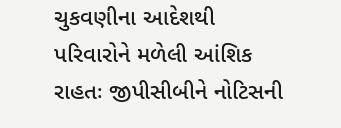ચુકવણીના આદેશથી પરિવારોને મળેલી આંશિક રાહતઃ જીપીસીબીને નોટિસની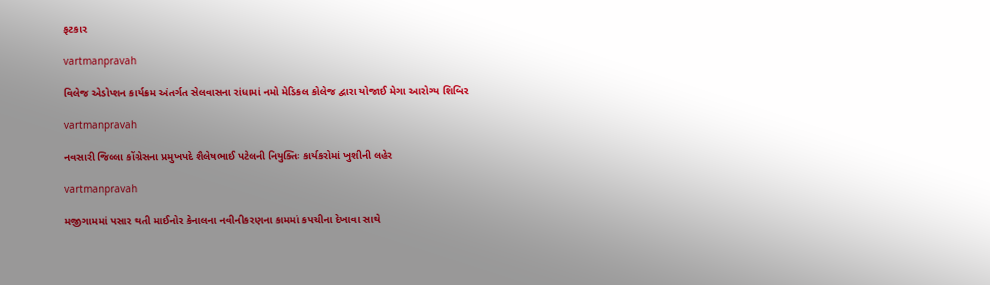ફટકાર

vartmanpravah

વિલેજ એડોપ્‍શન કાર્યક્રમ અંતર્ગત સેલવાસના રાંધામાં નમો મેડિકલ કોલેજ દ્વારા યોજાઈ મેગા આરોગ્‍ય શિબિર

vartmanpravah

નવસારી જિલ્લા કોંગ્રેસના પ્રમુખપદે શૈલેષભાઈ પટેલની નિયુક્‍તિઃ કાર્યકરોમાં ખુશીની લહેર

vartmanpravah

મજીગામમાં પસાર થતી માઈનોર કેનાલના નવીનીકરણના કામમાં કપચીના દેખાવા સાથે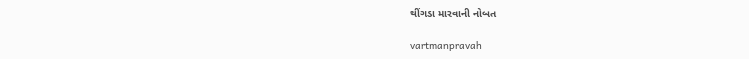થીંગડા મારવાની નોબત

vartmanpravah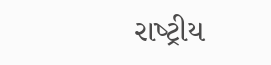રાષ્‍ટ્રીય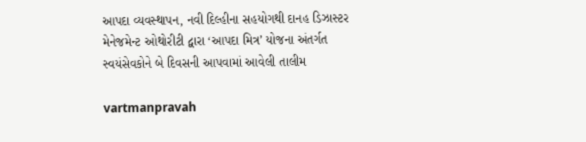આપદા વ્‍યવસ્‍થાપન, નવી દિલ્‍હીના સહયોગથી દાનહ ડિઝાસ્‍ટર મેનેજમેન્‍ટ ઓથોરીટી દ્વારા ‘આપદા મિત્ર’ યોજના અંતર્ગત સ્‍વયંસેવકોને બે દિવસની આપવામાં આવેલી તાલીમ

vartmanpravah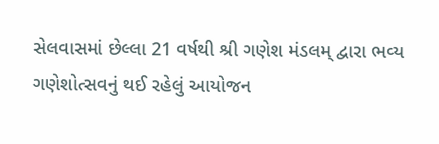સેલવાસમાં છેલ્લા 21 વર્ષથી શ્રી ગણેશ મંડલમ્‌ દ્વારા ભવ્‍ય ગણેશોત્‍સવનું થઈ રહેલું આયોજન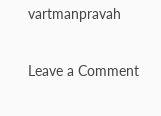vartmanpravah

Leave a Comment